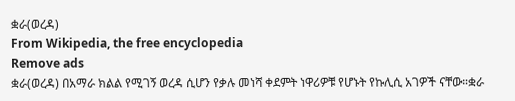ቋራ(ወረዳ)
From Wikipedia, the free encyclopedia
Remove ads
ቋራ(ወረዳ) በአማራ ክልል የሚገኝ ወረዳ ሲሆን የቃሉ መነሻ ቀደምት ነዋሪዎቹ የሆኑት የኩሊሲ አገዎች ናቸው።ቋራ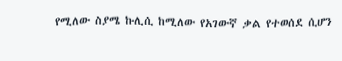የሚለው ስያሜ ኩሊሲ ከሚለው የአገውኛ ቃል የተወሰደ ሲሆን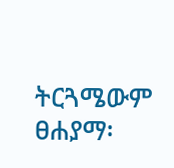ትርጓሜውም ፀሐያማ፡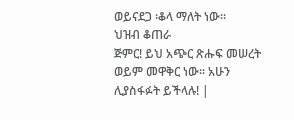ወይናደጋ ፡ቆላ ማለት ነው።
ህዝብ ቆጠራ
ጅምር! ይህ አጭር ጽሑፍ መሠረት ወይም መዋቅር ነው። አሁን ሊያስፋፉት ይችላሉ! |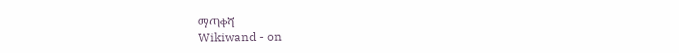ማጣቀሻ
Wikiwand - on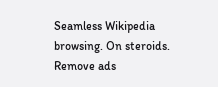Seamless Wikipedia browsing. On steroids.
Remove ads